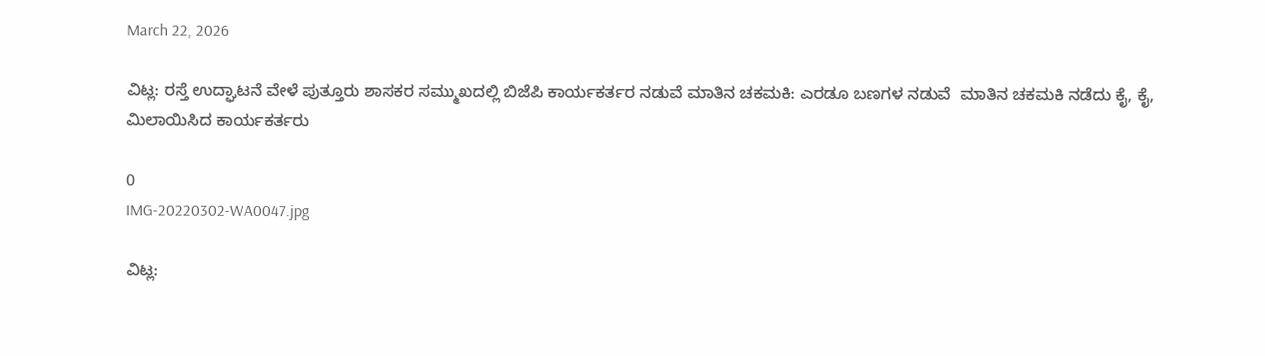March 22, 2026

ವಿಟ್ಲ: ರಸ್ತೆ ಉದ್ಘಾಟನೆ ವೇಳೆ ಪುತ್ತೂರು ಶಾಸಕರ ಸಮ್ಮುಖದಲ್ಲಿ ಬಿಜೆಪಿ ಕಾರ್ಯಕರ್ತರ ನಡುವೆ ಮಾತಿನ ಚಕಮಕಿ: ಎರಡೂ ಬಣಗಳ ನಡುವೆ  ಮಾತಿನ ಚಕಮಕಿ‌ ನಡೆದು ಕೈ, ಕೈ, ಮಿಲಾಯಿಸಿದ ಕಾರ್ಯಕರ್ತರು

0
IMG-20220302-WA0047.jpg

ವಿಟ್ಲ: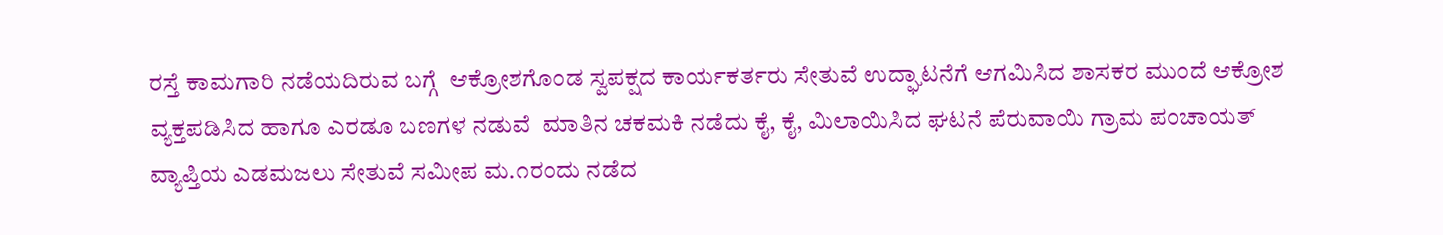ರಸ್ತೆ ಕಾಮಗಾರಿ ನಡೆಯದಿರುವ ಬಗ್ಗೆ  ಆಕ್ರೋಶಗೊಂಡ ಸ್ವಪಕ್ಷದ ಕಾರ್ಯಕರ್ತರು ಸೇತುವೆ ಉದ್ಘಾಟನೆಗೆ ಆಗಮಿಸಿದ ಶಾಸಕರ ಮುಂದೆ ಆಕ್ರೋಶ ವ್ಯಕ್ತಪಡಿಸಿದ ಹಾಗೂ ಎರಡೂ ಬಣಗಳ ನಡುವೆ  ಮಾತಿನ ಚಕಮಕಿ‌ ನಡೆದು ಕೈ, ಕೈ, ಮಿಲಾಯಿಸಿದ ಘಟನೆ ಪೆರುವಾಯಿ ಗ್ರಾಮ ಪಂಚಾಯತ್ ವ್ಯಾಪ್ತಿಯ ಎಡಮಜಲು ಸೇತುವೆ ಸಮೀಪ ಮ.೧ರಂದು ನಡೆದ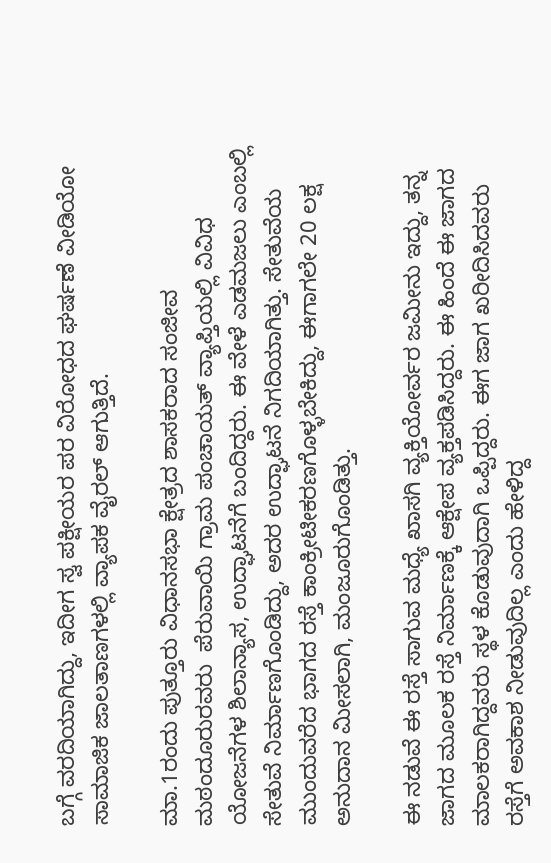ಬಗ್ಗೆ ವರದಿಯಾಗಿದ್ದು, ಇದೀಗ ಸ್ವ ಪಕ್ಷೀಯರ ಪರ ವಿರೋಧದ ಘರ್ಷಣೆ ವೀಡಿಯೋ ಸಾಮಾಜಿಕ ಜಾಲತಾಣಗಳಲ್ಲಿ ವ್ಯಾಪಕ ವೈರಲ್ ಆಗುತ್ತಿದೆ.

ಮಾ.1ರಂದು ಪುತ್ತೂರು ವಿಧಾನಸಭಾ ಕ್ಷೇತ್ರದ ಶಾಸಕರಾದ ಸಂಜೀವ ಮಠಂದೂರುರವರು  ಪೆರುವಾಯಿ ಗ್ರಾಮ ಪಂಚಾಯತ್ ವ್ಯಾಪ್ತಿಯಲ್ಲಿ ವಿವಿಧ ಯೋಜನೆಗಳ ಶಿಲಾನ್ಯಾಸ, ಉದ್ಘಾಟನೆಗೆ ಬಂದಿದ್ದರು. ಈ ವೇಳೆ ಎಡಮಜಲು ಎಂಬಲ್ಲಿ ಸೇತುವೆ ನಿರ್ಮಾಣಗೊಂಡಿದ್ದು, ಅದರ ಉದ್ಘಾಟನೆ ನಿಗದಿಯಾಗಿತ್ತು. ಸೇತುವೆಯ ಮುಂದುವರೆದ ಭಾಗದ ರಸ್ತೆ ಕಾಂಕ್ರೀಟೀಕರಣಗೊಳ್ಳಬೇಕಿದ್ದು, ಈಗಾಗಲೇ 20 ಲಕ್ಷ ಅನುದಾನ ಮೀಸಲಾಗಿ, ಮಂಜೂರುಗೊಂಡಿತ್ತು.

ಈ ನಡುವೆ ಈ ರಸ್ತೆ ಸಾಗುವ ಮಧ್ಯೆ ಖಾಸಗಿ ವ್ಯಕ್ತಿಯೋರ್ವರ ಜಮೀನು ಇದ್ದು, ತನ್ನ ಜಾಗದ ಮೂಲಕ ರಸ್ತೆ ನಿರ್ಮಾಣಕ್ಕೆ ಆಕ್ಷೇಪ ವ್ಯಕ್ತಪಡಿಸಿದ್ದರು. ಈ ಹಿಂದೆ ಈ ಜಾಗದ ಮಾಲಕರಾಗಿದ್ದವರು ಸ್ಥಳ ಕೊಡುವುದಾಗಿ ಒಪ್ಪಿದ್ದರು. ಈಗ ಜಾಗ ಖರೀದಿಸಿದವರು ರಸ್ತೆಗೆ ಅವಕಾಶ ನೀಡುವುದಿಲ್ಲ ಎಂದು ಹೇಳಿದ್ದ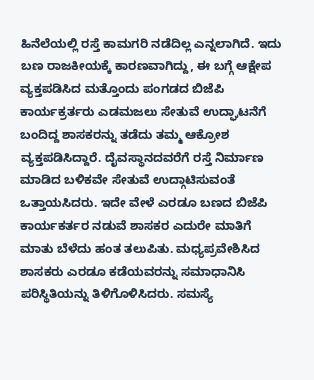ಹಿನೆಲೆಯಲ್ಲಿ ರಸ್ತೆ ಕಾಮಗರಿ ನಡೆದಿಲ್ಲ ಎನ್ನಲಾಗಿದೆ. ಇದು ಬಣ ರಾಜಕೀಯಕ್ಕೆ ಕಾರಣವಾಗಿದ್ದು, ಈ ಬಗ್ಗೆ ಆಕ್ಷೇಪ ವ್ಯಕ್ತಪಡಿಸಿದ ಮತ್ತೊಂದು ಪಂಗಡದ ಬಿಜೆಪಿ ಕಾರ್ಯಕ್ರರ್ತರು ಎಡಮಜಲು ಸೇತುವೆ ಉದ್ಘಾಟನೆಗೆ ಬಂದಿದ್ದ ಶಾಸಕರನ್ನು ತಡೆದು ತಮ್ಮ ಆಕ್ರೋಶ ವ್ಯಕ್ತಪಡಿಸಿದ್ದಾರೆ. ದೈವಸ್ಥಾನದವರೆಗೆ ರಸ್ತೆ ನಿರ್ಮಾಣ ಮಾಡಿದ ಬಳಿಕವೇ ಸೇತುವೆ ಉದ್ಗಾಟಿಸುವಂತೆ ಒತ್ತಾಯಸಿದರು. ಇದೇ ವೇಳೆ ಎರಡೂ ಬಣದ ಬಿಜೆಪಿ ಕಾರ್ಯಕರ್ತರ ನಡುವೆ ಶಾಸಕರ ಎದುರೇ ಮಾತಿಗೆ ಮಾತು ಬೆಳೆದು ಹಂತ ತಲುಪಿತು. ಮಧ್ಯಪ್ರವೇಶಿಸಿದ ಶಾಸಕರು ಎರಡೂ ಕಡೆಯವರನ್ನು ಸಮಾಧಾನಿಸಿ ಪರಿಸ್ಥಿತಿಯನ್ನು ತಿಳಿಗೊಳಿಸಿದರು. ಸಮಸ್ಯೆ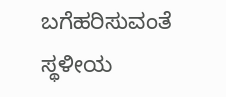ಬಗೆಹರಿಸುವಂತೆ ಸ್ಥಳೀಯ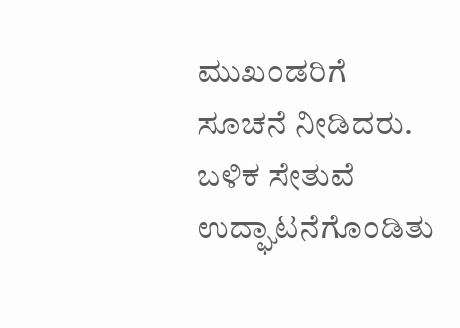ಮುಖಂಡರಿಗೆ ಸೂಚನೆ ನೀಡಿದರು. ಬಳಿಕ ಸೇತುವೆ ಉದ್ಘಾಟನೆಗೊಂಡಿತು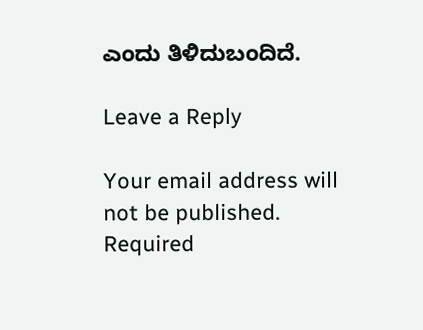ಎಂದು ತಿಳಿದುಬಂದಿದೆ.

Leave a Reply

Your email address will not be published. Required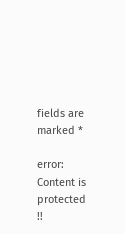fields are marked *

error: Content is protected !!